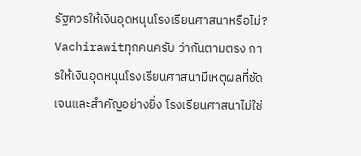รัฐควรให้เงินอุดหนุนโรงเรียนศาสนาหรือไม่?
Vachirawitทุกคนครับ ว่ากันตามตรง การให้เงินอุดหนุนโรงเรียนศาสนามีเหตุผลที่ชัดเจนและสำคัญอย่างยิ่ง โรงเรียนศาสนาไม่ใช่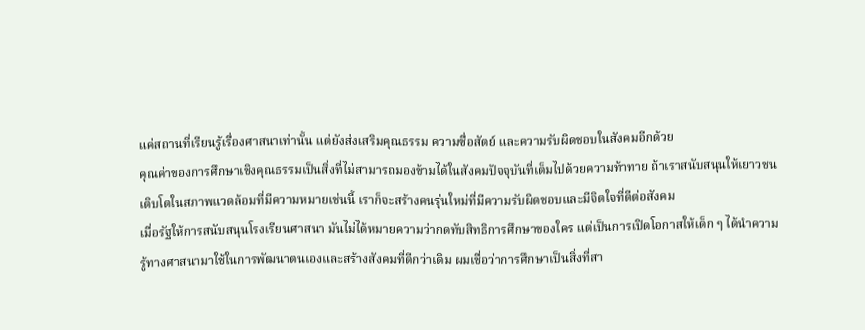แค่สถานที่เรียนรู้เรื่องศาสนาเท่านั้น แต่ยังส่งเสริมคุณธรรม ความซื่อสัตย์ และความรับผิดชอบในสังคมอีกด้วย
คุณค่าของการศึกษาเชิงคุณธรรมเป็นสิ่งที่ไม่สามารถมองข้ามได้ในสังคมปัจจุบันที่เต็มไปด้วยความท้าทาย ถ้าเราสนับสนุนให้เยาวชนเติบโตในสภาพแวดล้อมที่มีความหมายเช่นนี้ เราก็จะสร้างคนรุ่นใหม่ที่มีความรับผิดชอบและมีจิตใจที่ดีต่อสังคม
เมื่อรัฐให้การสนับสนุนโรงเรียนศาสนา มันไม่ได้หมายความว่ากดทับสิทธิการศึกษาของใคร แต่เป็นการเปิดโอกาสให้เด็ก ๆ ได้นำความรู้ทางศาสนามาใช้ในการพัฒนาตนเองและสร้างสังคมที่ดีกว่าเดิม ผมเชื่อว่าการศึกษาเป็นสิ่งที่สา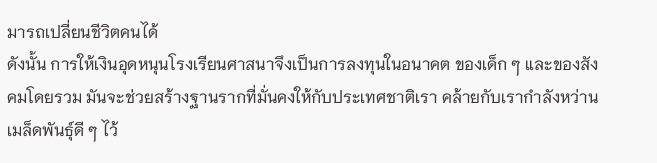มารถเปลี่ยนชีวิตคนได้
ดังนั้น การให้เงินอุดหนุนโรงเรียนศาสนาจึงเป็นการลงทุนในอนาคต ของเด็ก ๆ และของสังคมโดยรวม มันจะช่วยสร้างฐานรากที่มั่นคงให้กับประเทศชาติเรา คล้ายกับเรากำลังหว่านเมล็ดพันธุ์ดี ๆ ไว้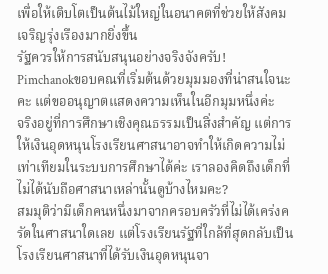เพื่อให้เติบโตเป็นต้นไม้ใหญ่ในอนาคตที่ช่วยให้สังคมเจริญรุ่งเรืองมากยิ่งขึ้น
รัฐควรให้การสนับสนุนอย่างจริงจังครับ!
Pimchanokขอบคณที่เริ่มต้นด้วยมุมมองที่น่าสนใจนะคะ แต่ขออนุญาตแสดงความเห็นในอีกมุมหนึ่งค่ะ
จริงอยู่ที่การศึกษาเชิงคุณธรรมเป็นสิ่งสำคัญ แต่การให้เงินอุดหนุนโรงเรียนศาสนาอาจทำให้เกิดความไม่เท่าเทียมในระบบการศึกษาได้ค่ะ เราลองคิดถึงเด็กที่ไม่ได้นับถือศาสนาเหล่านั้นดูบ้างไหมคะ?
สมมุติว่ามีเด็กคนหนึ่งมาจากครอบครัวที่ไม่ได้เคร่งครัดในศาสนาใดเลย แต่โรงเรียนรัฐที่ใกล้ที่สุดกลับเป็นโรงเรียนศาสนาที่ได้รับเงินอุดหนุนจา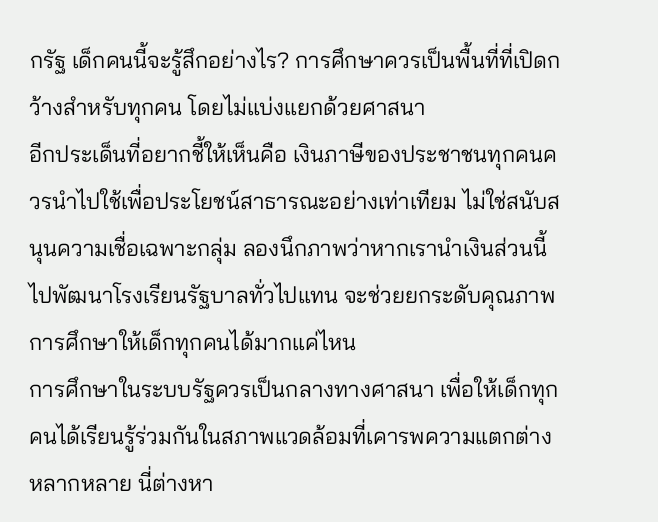กรัฐ เด็กคนนี้จะรู้สึกอย่างไร? การศึกษาควรเป็นพื้นที่ที่เปิดกว้างสำหรับทุกคน โดยไม่แบ่งแยกด้วยศาสนา
อีกประเด็นที่อยากชี้ให้เห็นคือ เงินภาษีของประชาชนทุกคนควรนำไปใช้เพื่อประโยชน์สาธารณะอย่างเท่าเทียม ไม่ใช่สนับสนุนความเชื่อเฉพาะกลุ่ม ลองนึกภาพว่าหากเรานำเงินส่วนนี้ไปพัฒนาโรงเรียนรัฐบาลทั่วไปแทน จะช่วยยกระดับคุณภาพการศึกษาให้เด็กทุกคนได้มากแค่ไหน
การศึกษาในระบบรัฐควรเป็นกลางทางศาสนา เพื่อให้เด็กทุกคนได้เรียนรู้ร่วมกันในสภาพแวดล้อมที่เคารพความแตกต่างหลากหลาย นี่ต่างหา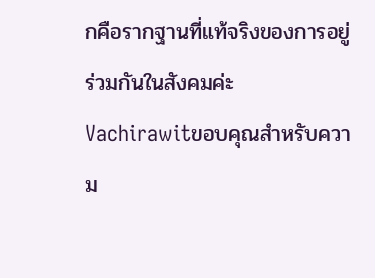กคือรากฐานที่แท้จริงของการอยู่ร่วมกันในสังคมค่ะ
Vachirawitขอบคุณสำหรับความ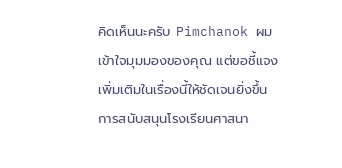คิดเห็นนะครับ Pimchanok ผมเข้าใจมุมมองของคุณ แต่ขอชี้แจงเพิ่มเติมในเรื่องนี้ให้ชัดเจนยิ่งขึ้น
การสนับสนุนโรงเรียนศาสนา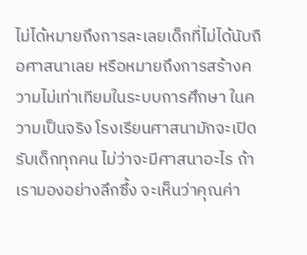ไม่ได้หมายถึงการละเลยเด็กที่ไม่ได้นับถือศาสนาเลย หรือหมายถึงการสร้างความไม่เท่าเทียมในระบบการศึกษา ในความเป็นจริง โรงเรียนศาสนามักจะเปิดรับเด็กทุกคน ไม่ว่าจะมีศาสนาอะไร ถ้าเรามองอย่างลึกซึ้ง จะเห็นว่าคุณค่า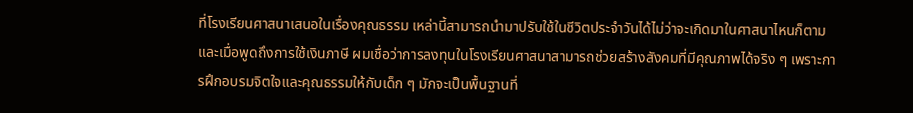ที่โรงเรียนศาสนาเสนอในเรื่องคุณธรรม เหล่านี้สามารถนำมาปรับใช้ในชีวิตประจำวันได้ไม่ว่าจะเกิดมาในศาสนาไหนก็ตาม
และเมื่อพูดถึงการใช้เงินภาษี ผมเชื่อว่าการลงทุนในโรงเรียนศาสนาสามารถช่วยสร้างสังคมที่มีคุณภาพได้จริง ๆ เพราะการฝึกอบรมจิตใจและคุณธรรมให้กับเด็ก ๆ มักจะเป็นพื้นฐานที่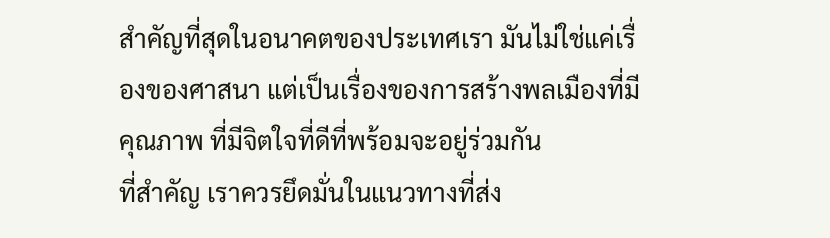สำคัญที่สุดในอนาคตของประเทศเรา มันไม่ใช่แค่เรื่องของศาสนา แต่เป็นเรื่องของการสร้างพลเมืองที่มีคุณภาพ ที่มีจิตใจที่ดีที่พร้อมจะอยู่ร่วมกัน
ที่สำคัญ เราควรยึดมั่นในแนวทางที่ส่ง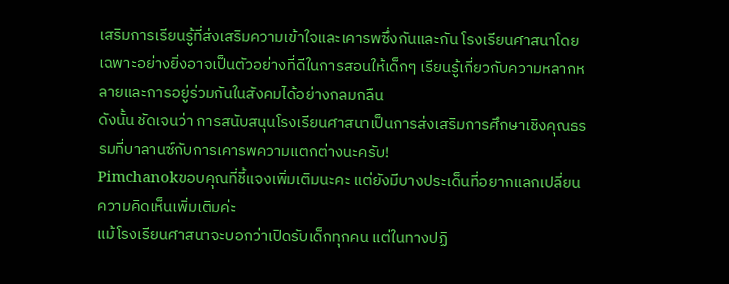เสริมการเรียนรู้ที่ส่งเสริมความเข้าใจและเคารพซึ่งกันและกัน โรงเรียนศาสนาโดยเฉพาะอย่างยิ่งอาจเป็นตัวอย่างที่ดีในการสอนให้เด็กๆ เรียนรู้เกี่ยวกับความหลากหลายและการอยู่ร่วมกันในสังคมได้อย่างกลมกลืน
ดังนั้น ชัดเจนว่า การสนับสนุนโรงเรียนศาสนาเป็นการส่งเสริมการศึกษาเชิงคุณธรรมที่บาลานซ์กับการเคารพความแตกต่างนะครับ!
Pimchanokขอบคุณที่ชี้แจงเพิ่มเติมนะคะ แต่ยังมีบางประเด็นที่อยากแลกเปลี่ยนความคิดเห็นเพิ่มเติมค่ะ
แม้โรงเรียนศาสนาจะบอกว่าเปิดรับเด็กทุกคน แต่ในทางปฏิ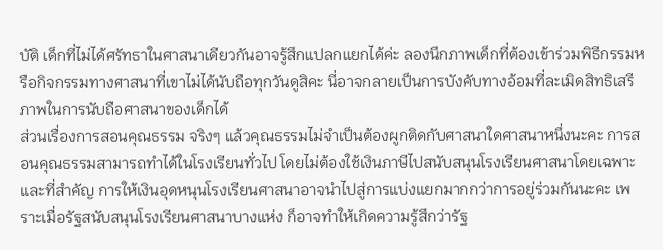บัติ เด็กที่ไม่ได้ศรัทธาในศาสนาเดียวกันอาจรู้สึกแปลกแยกได้ค่ะ ลองนึกภาพเด็กที่ต้องเข้าร่วมพิธีกรรมหรือกิจกรรมทางศาสนาที่เขาไม่ได้นับถือทุกวันดูสิคะ นี่อาจกลายเป็นการบังคับทางอ้อมที่ละเมิดสิทธิเสรีภาพในการนับถือศาสนาของเด็กได้
ส่วนเรื่องการสอนคุณธรรม จริงๆ แล้วคุณธรรมไม่จำเป็นต้องผูกติดกับศาสนาใดศาสนาหนึ่งนะคะ การสอนคุณธรรมสามารถทำได้ในโรงเรียนทั่วไป โดยไม่ต้องใช้เงินภาษีไปสนับสนุนโรงเรียนศาสนาโดยเฉพาะ
และที่สำคัญ การให้เงินอุดหนุนโรงเรียนศาสนาอาจนำไปสู่การแบ่งแยกมากกว่าการอยู่ร่วมกันนะคะ เพราะเมื่อรัฐสนับสนุนโรงเรียนศาสนาบางแห่ง ก็อาจทำให้เกิดความรู้สึกว่ารัฐ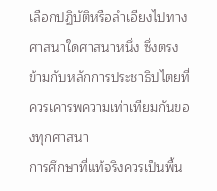เลือกปฏิบัติหรือลำเอียงไปทางศาสนาใดศาสนาหนึ่ง ซึ่งตรงข้ามกับหลักการประชาธิปไตยที่ควรเคารพความเท่าเทียมกันของทุกศาสนา
การศึกษาที่แท้จริงควรเป็นพื้น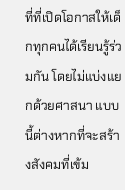ที่ที่เปิดโอกาสให้เด็กทุกคนได้เรียนรู้ร่วมกัน โดยไม่แบ่งแยกด้วยศาสนา แบบนี้ต่างหากที่จะสร้างสังคมที่เข้ม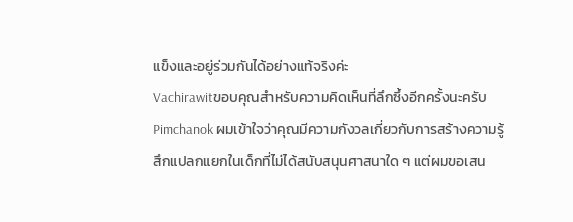แข็งและอยู่ร่วมกันได้อย่างแท้จริงค่ะ
Vachirawitขอบคุณสำหรับความคิดเห็นที่ลึกซึ้งอีกครั้งนะครับ Pimchanok ผมเข้าใจว่าคุณมีความกังวลเกี่ยวกับการสร้างความรู้สึกแปลกแยกในเด็กที่ไม่ได้สนับสนุนศาสนาใด ๆ แต่ผมขอเสน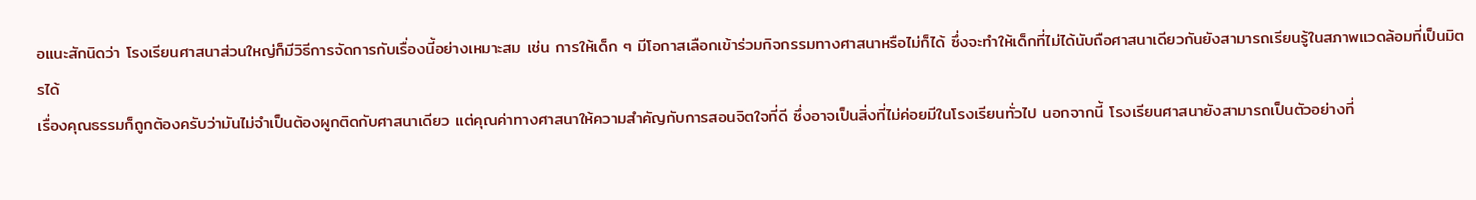อแนะสักนิดว่า โรงเรียนศาสนาส่วนใหญ่ก็มีวิธีการจัดการกับเรื่องนี้อย่างเหมาะสม เช่น การให้เด็ก ๆ มีโอกาสเลือกเข้าร่วมกิจกรรมทางศาสนาหรือไม่ก็ได้ ซึ่งจะทำให้เด็กที่ไม่ได้นับถือศาสนาเดียวกันยังสามารถเรียนรู้ในสภาพแวดล้อมที่เป็นมิตรได้
เรื่องคุณธรรมก็ถูกต้องครับว่ามันไม่จำเป็นต้องผูกติดกับศาสนาเดียว แต่คุณค่าทางศาสนาให้ความสำคัญกับการสอนจิตใจที่ดี ซึ่งอาจเป็นสิ่งที่ไม่ค่อยมีในโรงเรียนทั่วไป นอกจากนี้ โรงเรียนศาสนายังสามารถเป็นตัวอย่างที่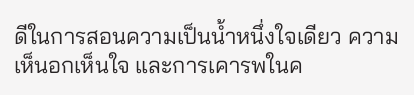ดีในการสอนความเป็นน้ำหนึ่งใจเดียว ความเห็นอกเห็นใจ และการเคารพในค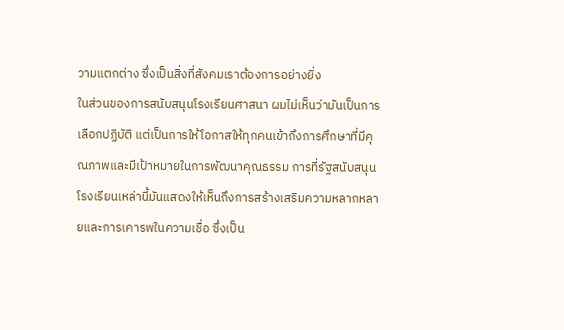วามแตกต่าง ซึ่งเป็นสิ่งที่สังคมเราต้องการอย่างยิ่ง
ในส่วนของการสนับสนุนโรงเรียนศาสนา ผมไม่เห็นว่ามันเป็นการเลือกปฏิบัติ แต่เป็นการให้โอกาสให้ทุกคนเข้าถึงการศึกษาที่มีคุณภาพและมีเป้าหมายในการพัฒนาคุณธรรม การที่รัฐสนับสนุนโรงเรียนเหล่านี้มันแสดงให้เห็นถึงการสร้างเสริมความหลากหลายและการเคารพในความเชื่อ ซึ่งเป็น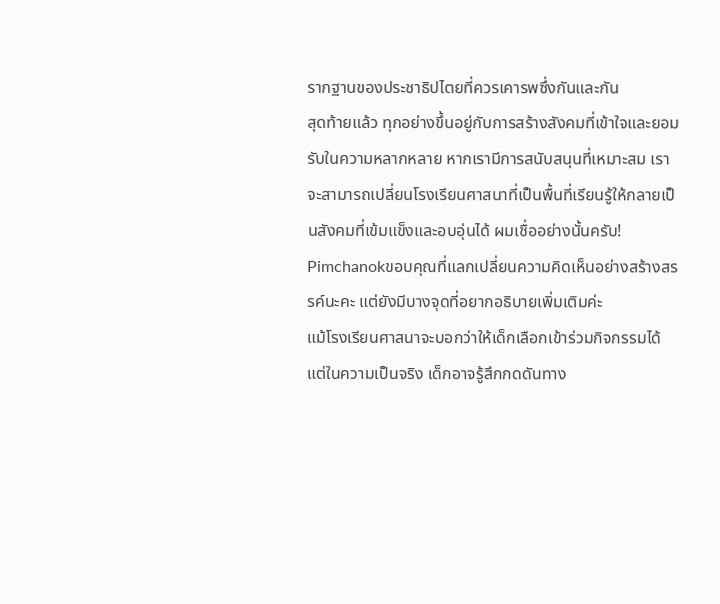รากฐานของประชาธิปไตยที่ควรเคารพซึ่งกันและกัน
สุดท้ายแล้ว ทุกอย่างขึ้นอยู่กับการสร้างสังคมที่เข้าใจและยอมรับในความหลากหลาย หากเรามีการสนับสนุนที่เหมาะสม เราจะสามารถเปลี่ยนโรงเรียนศาสนาที่เป็นพื้นที่เรียนรู้ให้กลายเป็นสังคมที่เข้มแข็งและอบอุ่นได้ ผมเชื่ออย่างนั้นครับ!
Pimchanokขอบคุณที่แลกเปลี่ยนความคิดเห็นอย่างสร้างสรรค์นะคะ แต่ยังมีบางจุดที่อยากอธิบายเพิ่มเติมค่ะ
แม้โรงเรียนศาสนาจะบอกว่าให้เด็กเลือกเข้าร่วมกิจกรรมได้ แต่ในความเป็นจริง เด็กอาจรู้สึกกดดันทาง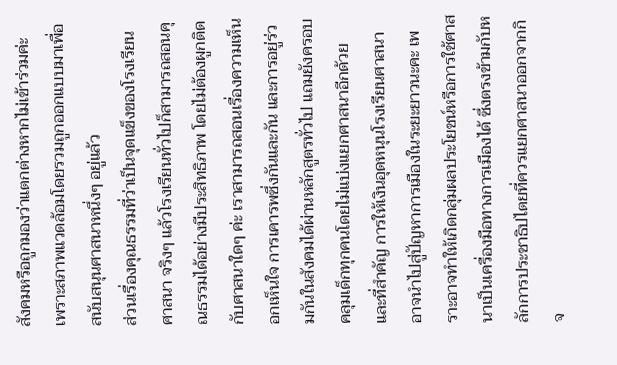สังคมหรือถูกมองว่าแตกต่างหากไม่เข้าร่วมค่ะ เพราะสภาพแวดล้อมโดยรวมถูกออกแบบมาเพื่อสนับสนุนศาสนาหนึ่งๆ อยู่แล้ว
ส่วนเรื่องคุณธรรมที่ว่าเป็นจุดแข็งของโรงเรียนศาสนา จริงๆ แล้วโรงเรียนทั่วไปก็สามารถสอนคุณธรรมได้อย่างมีประสิทธิภาพ โดยไม่ต้องผูกติดกับศาสนาใดๆ ค่ะ เราสามารถสอนเรื่องความเห็นอกเห็นใจ การเคารพซึ่งกันและกัน และการอยู่ร่วมกันในสังคมได้ผ่านหลักสูตรทั่วไป แถมยังครอบคลุมเด็กทุกคนโดยไม่แบ่งแยกศาสนาอีกด้วย
และที่สำคัญ การให้เงินอุดหนุนโรงเรียนศาสนาอาจนำไปสู่ปัญหาการเมืองในระยะยาวนะคะ เพราะอาจทำให้เกิดกลุ่มผลประโยชน์หรือการใช้ศาสนาเป็นเครื่องมือทางการเมืองได้ ซึ่งตรงข้ามกับหลักการประชาธิปไตยที่ควรแยกศาสนาออกจากกิจ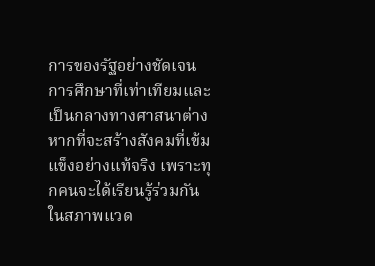การของรัฐอย่างชัดเจน
การศึกษาที่เท่าเทียมและเป็นกลางทางศาสนาต่างหากที่จะสร้างสังคมที่เข้มแข็งอย่างแท้จริง เพราะทุกคนจะได้เรียนรู้ร่วมกันในสภาพแวด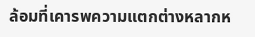ล้อมที่เคารพความแตกต่างหลากห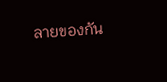ลายของกัน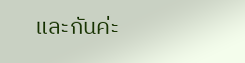และกันค่ะ